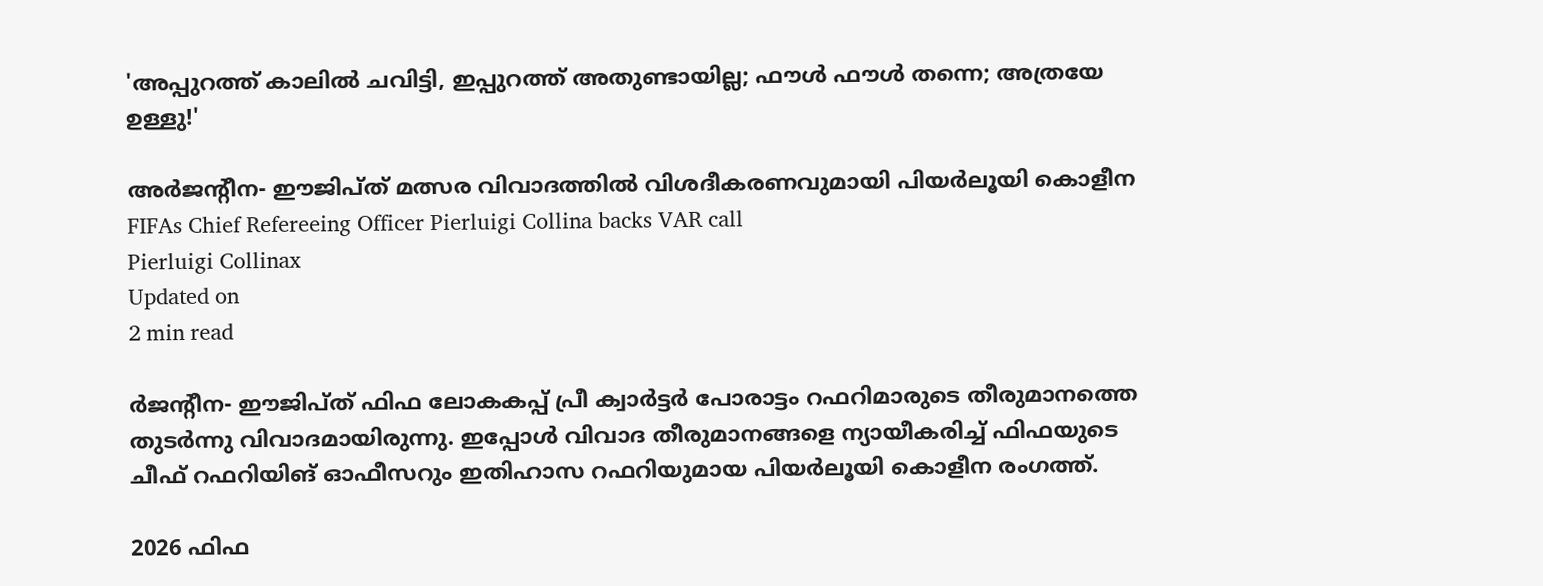'അപ്പുറത്ത് കാലിൽ ചവിട്ടി, ഇപ്പുറത്ത് അതുണ്ടായില്ല; ഫൗൾ ഫൗൾ തന്നെ; അത്രയേ ഉള്ളു!'

അർജന്റീന- ഈജിപ്ത് മത്സര വിവാദത്തിൽ വിശദീകരണവുമായി പിയർലൂയി കൊളീന
FIFAs Chief Refereeing Officer Pierluigi Collina backs VAR call
Pierluigi Collinax
Updated on
2 min read

ർജന്റീന- ഈജിപ്ത് ഫിഫ ലോകകപ്പ് പ്രീ ക്വാർട്ടർ പോരാട്ടം റഫറിമാരുടെ തീരുമാനത്തെ തുടർന്നു വിവാദമായിരുന്നു. ഇപ്പോൾ വിവാദ തീരുമാനങ്ങളെ ന്യായീകരിച്ച് ഫിഫയുടെ ചീഫ് റഫറിയിങ് ഓഫീസറും ഇതിഹാസ റഫറിയുമായ പിയർലൂയി കൊളീന രംഗത്ത്.

2026 ഫിഫ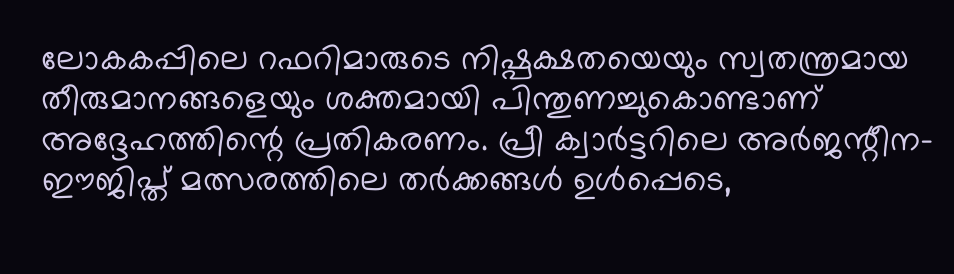ലോകകപ്പിലെ റഫറിമാരുടെ നിഷ്പക്ഷതയെയും സ്വതന്ത്രമായ തീരുമാനങ്ങളെയും ശക്തമായി പിന്തുണച്ചുകൊണ്ടാണ് അദ്ദേഹത്തിന്റെ പ്രതികരണം. പ്രീ ക്വാർട്ടറിലെ അർജന്റീന-ഈജിപ്ത് മത്സരത്തിലെ തർക്കങ്ങൾ ഉൾപ്പെടെ,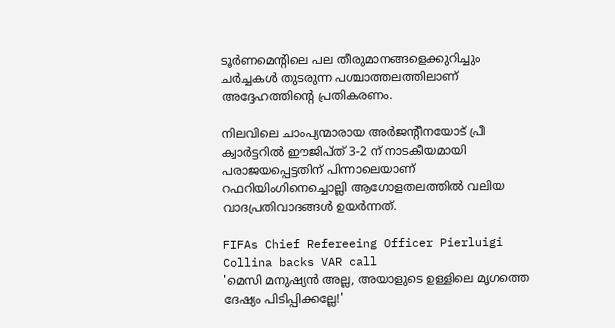ടൂർണമെന്റിലെ പല തീരുമാനങ്ങളെക്കുറിച്ചും ചർച്ചകൾ തുടരുന്ന പശ്ചാത്തലത്തിലാണ് അദ്ദേഹത്തിന്റെ പ്രതികരണം.

നിലവിലെ ചാംപ്യന്മാരായ അർജന്റീനയോട് പ്രീ ക്വാർട്ടറിൽ ഈജിപ്ത് 3-2 ന് നാടകീയമായി പരാജയപ്പെട്ടതിന് പിന്നാലെയാണ് റഫറിയിംഗിനെച്ചൊല്ലി ആഗോളതലത്തിൽ വലിയ വാദപ്രതിവാദങ്ങൾ ഉയർന്നത്.

FIFAs Chief Refereeing Officer Pierluigi Collina backs VAR call
'മെസി മനുഷ്യൻ അല്ല, അയാളുടെ ഉള്ളിലെ മൃഗത്തെ ദേഷ്യം പിടിപ്പിക്കല്ലേ!'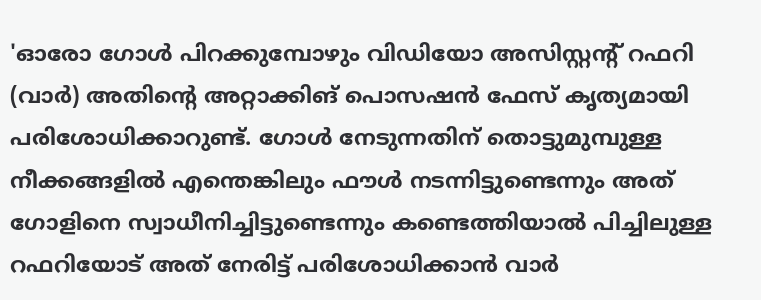'ഓരോ ഗോൾ പിറക്കുമ്പോഴും വിഡിയോ അസിസ്റ്റന്റ് റഫറി (വാർ) അതിന്റെ അറ്റാക്കിങ് പൊസഷൻ ഫേസ് കൃത്യമായി പരിശോധിക്കാറുണ്ട്. ഗോൾ നേടുന്നതിന് തൊട്ടുമുമ്പുള്ള നീക്കങ്ങളിൽ എന്തെങ്കിലും ഫൗൾ നടന്നിട്ടുണ്ടെന്നും അത് ഗോളിനെ സ്വാധീനിച്ചിട്ടുണ്ടെന്നും കണ്ടെത്തിയാൽ പിച്ചിലുള്ള റഫറിയോട് അത് നേരിട്ട് പരിശോധിക്കാൻ വാർ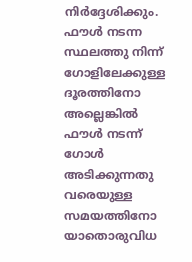നിർദ്ദേശിക്കും. ഫൗൾ നടന്ന സ്ഥലത്തു നിന്ന് ഗോളിലേക്കുള്ള ദൂരത്തിനോ അല്ലെങ്കിൽ ഫൗൾ നടന്ന് ഗോൾ അടിക്കുന്നതു വരെയുള്ള സമയത്തിനോ യാതൊരുവിധ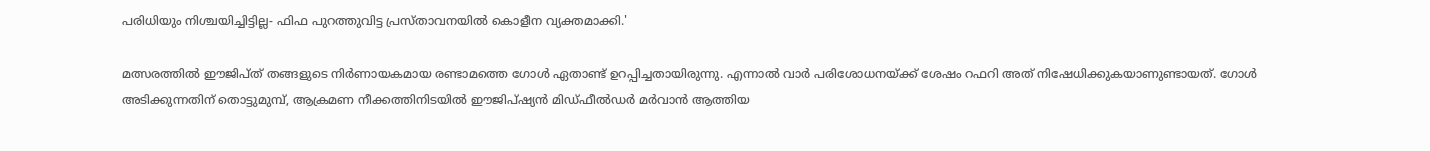പരിധിയും നിശ്ചയിച്ചിട്ടില്ല- ഫിഫ പുറത്തുവിട്ട പ്രസ്താവനയിൽ കൊളീന വ്യക്തമാക്കി.'

മത്സരത്തിൽ ഈജിപ്ത് തങ്ങളുടെ നിർണായകമായ രണ്ടാമത്തെ ഗോൾ ഏതാണ്ട് ഉറപ്പിച്ചതായിരുന്നു. എന്നാൽ വാർ പരിശോധനയ്ക്ക് ശേഷം റഫറി അത് നിഷേധിക്കുകയാണുണ്ടായത്. ഗോൾ അടിക്കുന്നതിന് തൊട്ടുമുമ്പ്, ആക്രമണ നീക്കത്തിനിടയിൽ ഈജിപ്ഷ്യൻ മിഡ്‌ഫീൽഡർ മർവാൻ ആത്തിയ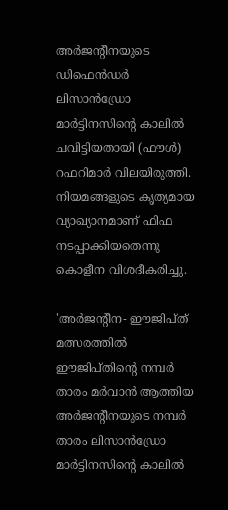അർജന്റീനയുടെ ഡിഫെൻഡർ ലിസാൻഡ്രോ മാർട്ടിനസിന്റെ കാലിൽ ചവിട്ടിയതായി (ഫൗൾ) റഫറിമാർ വിലയിരുത്തി. നിയമങ്ങളുടെ കൃത്യമായ വ്യാഖ്യാനമാണ് ഫിഫ നടപ്പാക്കിയതെന്നു കൊളീന വിശദീകരിച്ചു.

'അർജന്റീന- ഈജിപ്ത് മത്സരത്തിൽ ഈജിപ്തിന്റെ നമ്പർ താരം മർവാൻ ആത്തിയ അർജന്റീനയുടെ നമ്പർ താരം ലിസാൻഡ്രോ മാർട്ടിനസിന്റെ കാലിൽ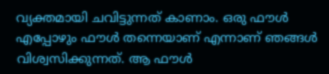വ്യക്തമായി ചവിട്ടുന്നത് കാണാം. ഒരു ഫൗൾ എപ്പോഴും ഫൗൾ തന്നെയാണ് എന്നാണ് ഞങ്ങൾ വിശ്വസിക്കുന്നത്. ആ ഫൗൾ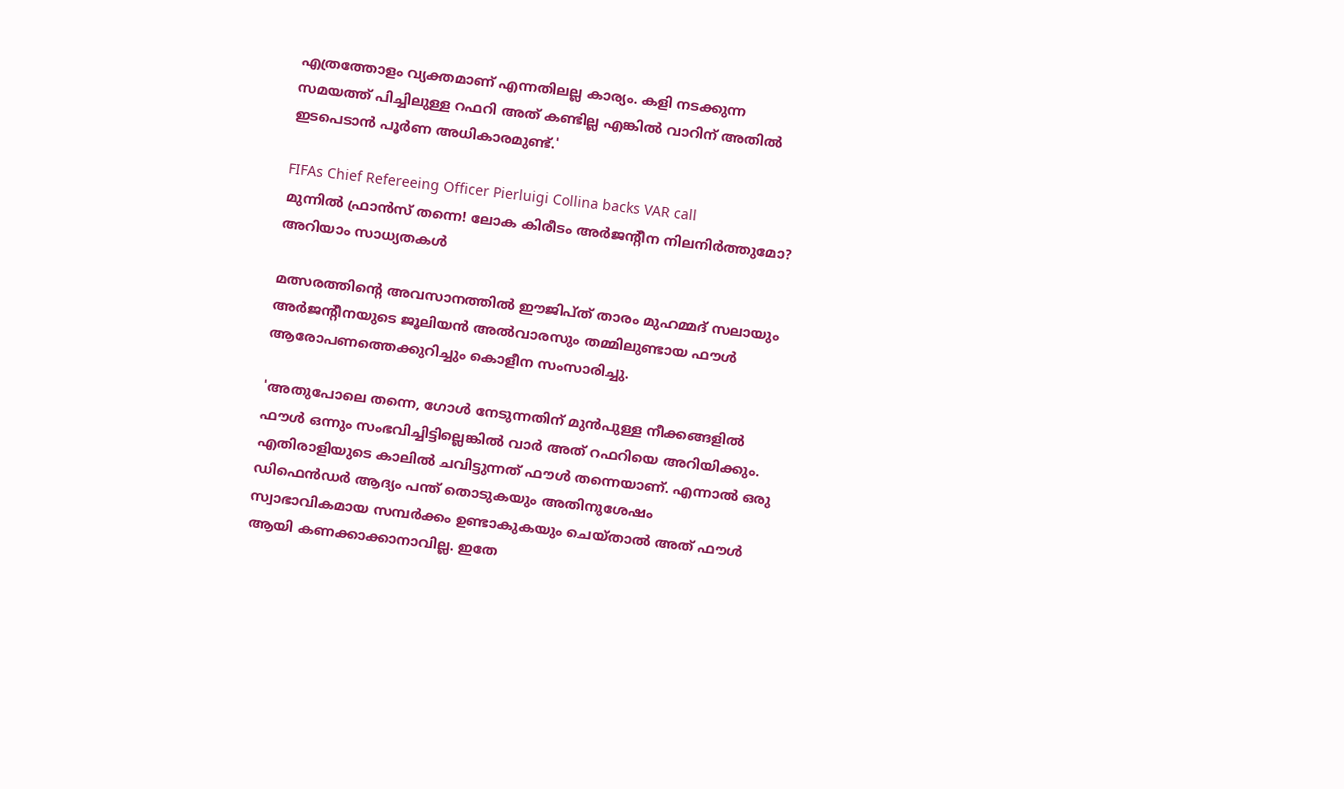എത്രത്തോളം വ്യക്തമാണ് എന്നതിലല്ല കാര്യം. കളി നടക്കുന്ന സമയത്ത് പിച്ചിലുള്ള റഫറി അത് കണ്ടില്ല എങ്കിൽ വാറിന് അതിൽ ഇടപെടാൻ പൂർണ അധികാരമുണ്ട്.'

FIFAs Chief Refereeing Officer Pierluigi Collina backs VAR call
മുന്നിൽ ഫ്രാൻസ് തന്നെ! ലോക കിരീടം അർജന്റീന നിലനിർത്തുമോ? അറിയാം സാധ്യതകൾ

മത്സരത്തിന്റെ അവസാനത്തിൽ ഈജിപ്ത് താരം മുഹമ്മദ് സലായും അർജന്റീനയുടെ ജൂലിയൻ അൽവാരസും തമ്മിലുണ്ടായ ഫൗൾ ആരോപണത്തെക്കുറിച്ചും കൊളീന സംസാരിച്ചു.

'അതുപോലെ തന്നെ, ഗോൾ നേടുന്നതിന് മുൻപുള്ള നീക്കങ്ങളിൽ ഫൗൾ ഒന്നും സംഭവിച്ചിട്ടില്ലെങ്കിൽ വാർ അത് റഫറിയെ അറിയിക്കും. എതിരാളിയുടെ കാലിൽ ചവിട്ടുന്നത് ഫൗൾ തന്നെയാണ്. എന്നാൽ ഒരു ഡിഫെൻഡർ ആദ്യം പന്ത് തൊടുകയും അതിനുശേഷം സ്വാഭാവികമായ സമ്പർക്കം ഉണ്ടാകുകയും ചെയ്താൽ അത് ഫൗൾ ആയി കണക്കാക്കാനാവില്ല. ഇതേ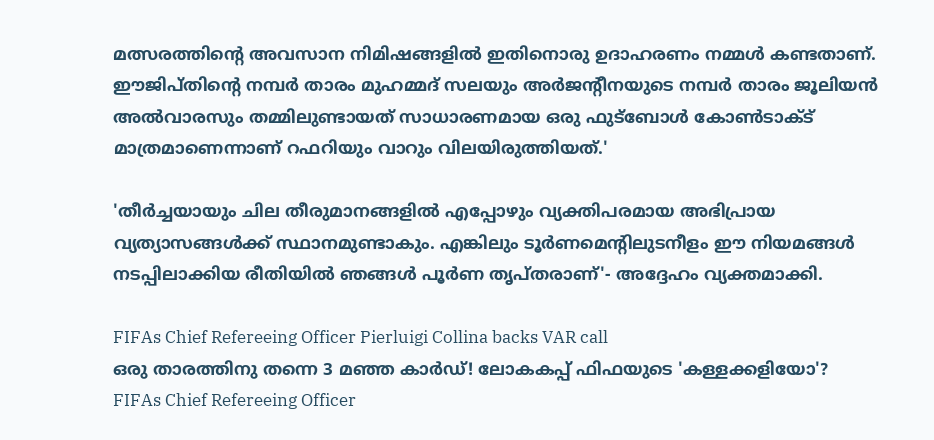മത്സരത്തിന്റെ അവസാന നിമിഷങ്ങളിൽ ഇതിനൊരു ഉദാഹരണം നമ്മൾ കണ്ടതാണ്. ഈജിപ്തിന്റെ നമ്പർ താരം മുഹമ്മദ് സലയും അർജന്റീനയുടെ നമ്പർ താരം ജൂലിയൻ അൽവാരസും തമ്മിലുണ്ടായത് സാധാരണമായ ഒരു ഫുട്ബോൾ കോൺടാക്ട് മാത്രമാണെന്നാണ് റഫറിയും വാറും വിലയിരുത്തിയത്.'

'തീർച്ചയായും ചില തീരുമാനങ്ങളിൽ എപ്പോഴും വ്യക്തിപരമായ അഭിപ്രായ വ്യത്യാസങ്ങൾക്ക് സ്ഥാനമുണ്ടാകും. എങ്കിലും ടൂർണമെന്റിലുടനീളം ഈ നിയമങ്ങൾ നടപ്പിലാക്കിയ രീതിയിൽ ഞങ്ങൾ പൂർണ തൃപ്തരാണ്'- അദ്ദേഹം വ്യക്തമാക്കി.

FIFAs Chief Refereeing Officer Pierluigi Collina backs VAR call
ഒരു താരത്തിനു തന്നെ 3 മഞ്ഞ കാർഡ്! ലോകകപ്പ് ഫിഫയുടെ 'കള്ളക്കളിയോ'?
FIFAs Chief Refereeing Officer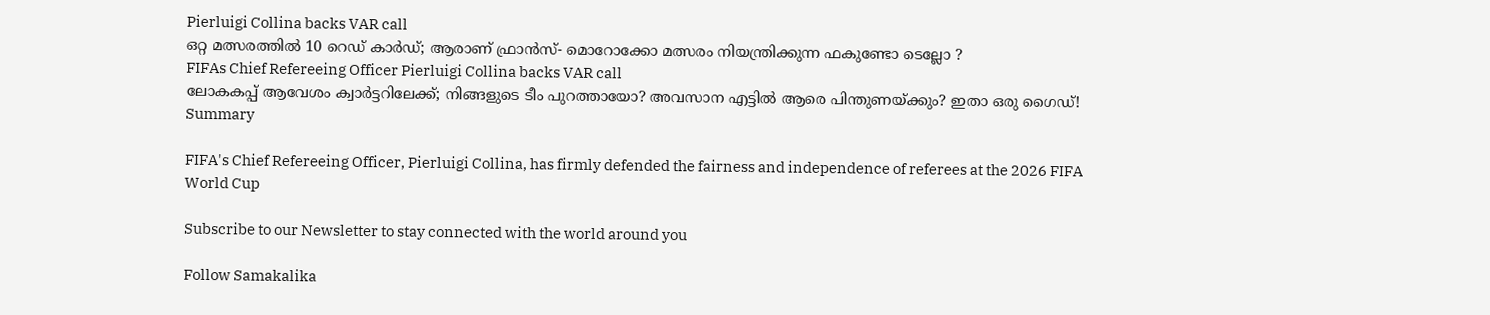Pierluigi Collina backs VAR call
ഒറ്റ മത്സരത്തില്‍ 10 റെഡ് കാര്‍ഡ്; ആരാണ് ഫ്രാൻസ്- മൊറോക്കോ മത്സരം നിയന്ത്രിക്കുന്ന ഫകുണ്ടോ ടെല്ലോ ?
FIFAs Chief Refereeing Officer Pierluigi Collina backs VAR call
ലോകകപ്പ് ആവേശം ക്വാര്‍ട്ടറിലേക്ക്; നിങ്ങളുടെ ടീം പുറത്തായോ? അവസാന എട്ടില്‍ ആരെ പിന്തുണയ്ക്കും? ഇതാ ഒരു ഗൈഡ്!
Summary

FIFA's Chief Refereeing Officer, Pierluigi Collina, has firmly defended the fairness and independence of referees at the 2026 FIFA World Cup

Subscribe to our Newsletter to stay connected with the world around you

Follow Samakalika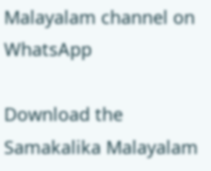Malayalam channel on WhatsApp

Download the Samakalika Malayalam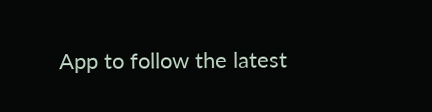App to follow the latest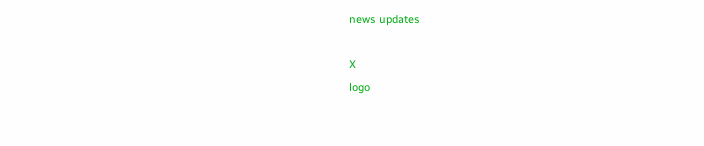news updates

X
logo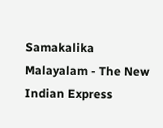Samakalika Malayalam - The New Indian Express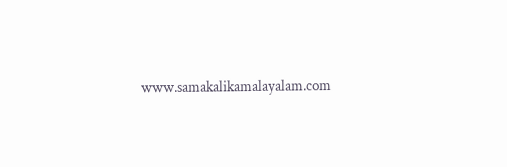www.samakalikamalayalam.com